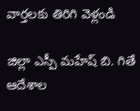వార్తలకు తిరిగి వెళ్లండి

జిల్లా ఎస్పీ మహేష్ బి. గితే ఆదేశాల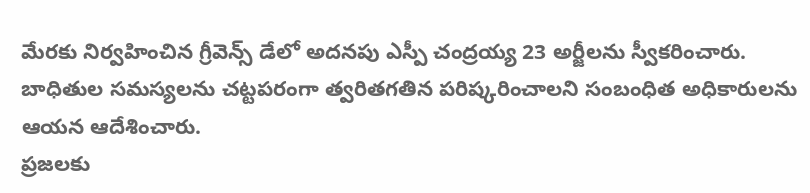మేరకు నిర్వహించిన గ్రీవెన్స్ డేలో అదనపు ఎస్పీ చంద్రయ్య 23 అర్జీలను స్వీకరించారు. బాధితుల సమస్యలను చట్టపరంగా త్వరితగతిన పరిష్కరించాలని సంబంధిత అధికారులను ఆయన ఆదేశించారు.
ప్రజలకు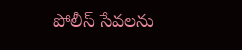పోలీస్ సేవలను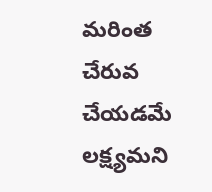మరింత చేరువ చేయడమే లక్ష్యమని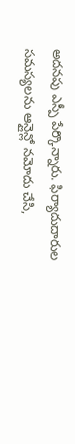అదనపు ఎస్పీ పేర్కొన్నారు. ఫిర్యాదుదారుల సమస్యలను ఆన్లైన్లో నమోదు చేసి,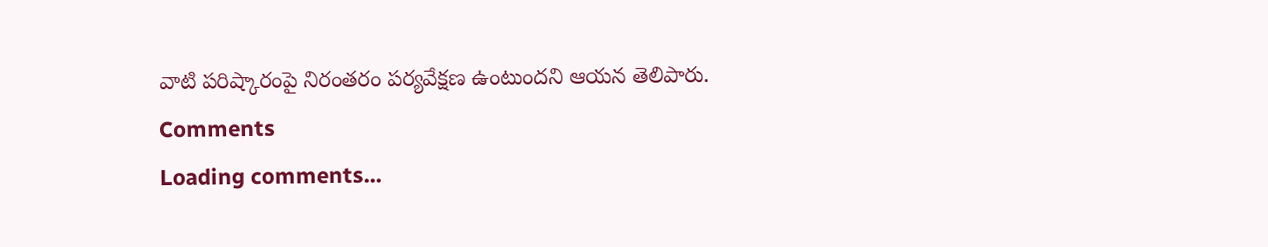వాటి పరిష్కారంపై నిరంతరం పర్యవేక్షణ ఉంటుందని ఆయన తెలిపారు.
Comments
Loading comments...